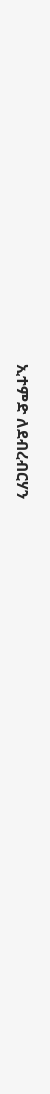ኢተምድ ለደብረብርሃን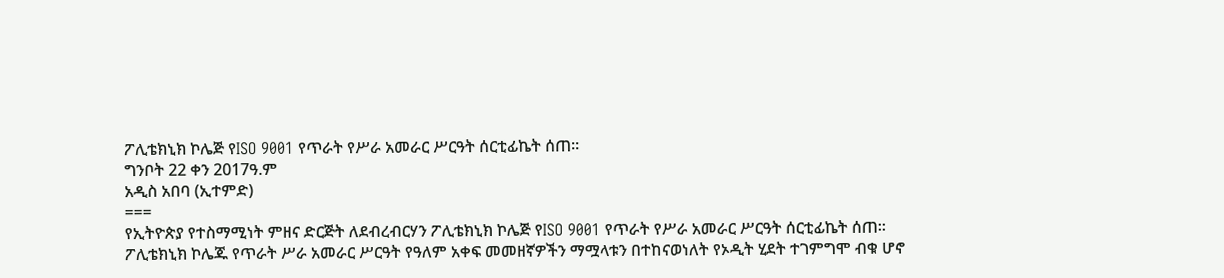ፖሊቴክኒክ ኮሌጅ የISO 9001 የጥራት የሥራ አመራር ሥርዓት ሰርቲፊኬት ሰጠ።
ግንቦት 22 ቀን 2017ዓ.ም
አዲስ አበባ (ኢተምድ)
===
የኢትዮጵያ የተስማሚነት ምዘና ድርጅት ለደብረብርሃን ፖሊቴክኒክ ኮሌጅ የISO 9001 የጥራት የሥራ አመራር ሥርዓት ሰርቲፊኬት ሰጠ።
ፖሊቴክኒክ ኮሌጁ የጥራት ሥራ አመራር ሥርዓት የዓለም አቀፍ መመዘኛዎችን ማሟላቱን በተከናወነለት የኦዲት ሂደት ተገምግሞ ብቁ ሆኖ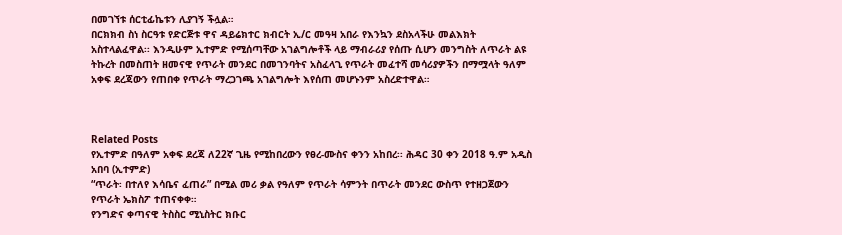በመገኘቱ ሰርቲፊኬቱን ሊያገኝ ችሏል።
በርክክብ ስነ ስርዓቱ የድርጅቱ ዋና ዳይሬክተር ክብርት ኢ/ር መዓዛ አበራ የእንኳን ደስአላችሁ መልእክት አስተላልፈዋል፡፡ እንዲሁም ኢተምድ የሚሰጣቸው አገልግሎቶች ላይ ማብራሪያ የሰጡ ሲሆን መንግስት ለጥራት ልዩ ትኩረት በመስጠት ዘመናዊ የጥራት መንደር በመገንባትና አስፈላጊ የጥራት መፈተሻ መሳሪያዎችን በማሟላት ዓለም አቀፍ ደረጃውን የጠበቀ የጥራት ማረጋገጫ አገልግሎት እየሰጠ መሆኑንም አስረድተዋል።



Related Posts
የኢተምድ በዓለም አቀፍ ደረጃ ለ22ኛ ጊዜ የሚከበረውን የፀረ-ሙስና ቀንን አከበረ፡፡ ሕዳር 30 ቀን 2018 ዓ.ም አዲስ አበባ (ኢተምድ)
“ጥራት፡ በተለየ እሳቤና ፈጠራ” በሚል መሪ ቃል የዓለም የጥራት ሳምንት በጥራት መንደር ውስጥ የተዘጋጀውን የጥራት ኤክስፖ ተጠናቀቀ።
የንግድና ቀጣናዊ ትስስር ሚኒስትር ክቡር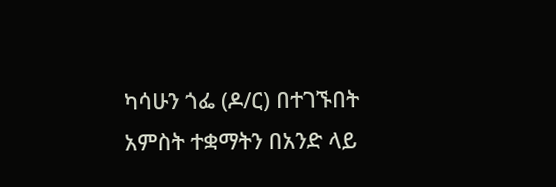ካሳሁን ጎፌ (ዶ/ር) በተገኙበት አምስት ተቋማትን በአንድ ላይ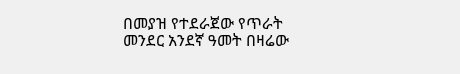በመያዝ የተደራጀው የጥራት መንደር አንደኛ ዓመት በዛሬው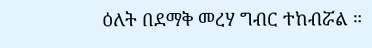ዕለት በደማቅ መረሃ ግብር ተከብሯል ።